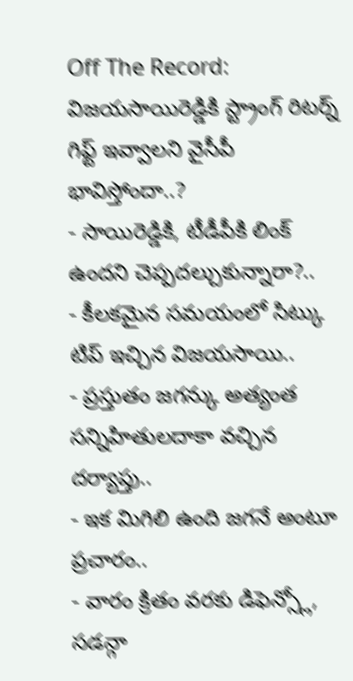Off The Record: విజయసాయిరెడ్డికి స్ట్రాంగ్ రిటర్న్ గిఫ్ట్ ఇవ్వాలని వైసీపీ భావిస్తోందా..?
- సాయిరెడ్డికి, టీడీపీకి లింక్ ఉందని చెప్పదల్చుకున్నారా?..
- కీలకమైన సమయంలో సిట్కు టిప్ ఇచ్చిన విజయసాయి..
- ప్రస్తుతం జగన్కు అత్యంత సన్నిహితులదాకా వచ్చిన దర్యాప్తు..
- ఇక మిగిలి ఉంది జగనే అంటూ ప్రచారం..
- వారం క్రితం వరకు డిఫెన్స్లో, సడన్గా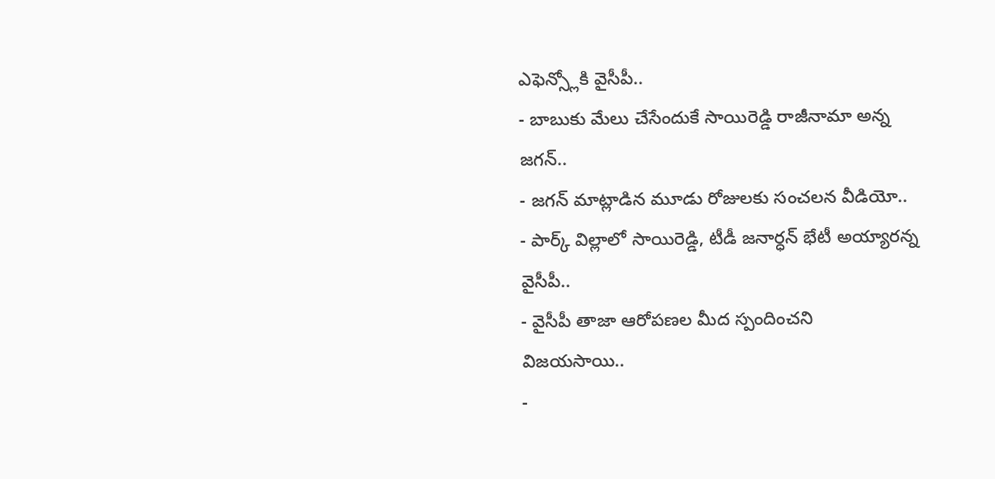ఎఫెన్స్లోకి వైసీపీ..
- బాబుకు మేలు చేసేందుకే సాయిరెడ్డి రాజీనామా అన్న జగన్..
- జగన్ మాట్లాడిన మూడు రోజులకు సంచలన వీడియో..
- పార్క్ విల్లాలో సాయిరెడ్డి, టీడీ జనార్ధన్ భేటీ అయ్యారన్న వైసీపీ..
- వైసీపీ తాజా ఆరోపణల మీద స్పందించని విజయసాయి..
-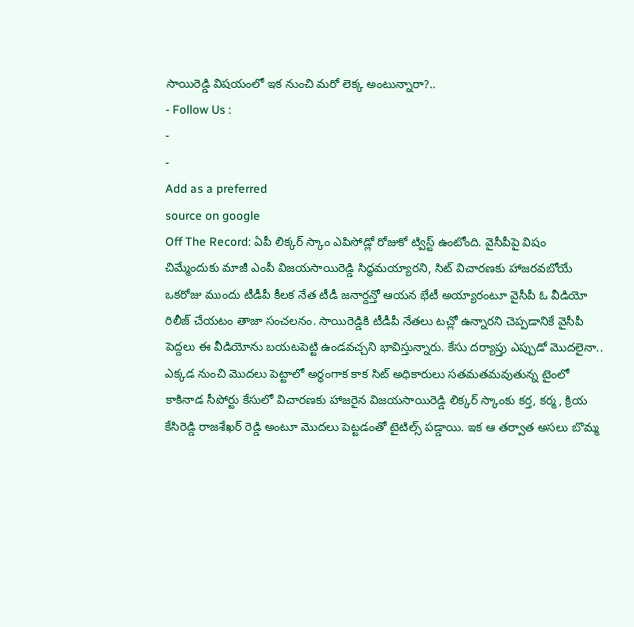సాయిరెడ్డి విషయంలో ఇక నుంచి మరో లెక్క అంటున్నారా?..
- Follow Us :
-
-
Add as a preferred
source on google
Off The Record: ఏపీ లిక్కర్ స్కాం ఎపిసోడ్లో రోజుకో ట్విస్ట్ ఉంటోంది. వైసీపీపై విషం చిమ్మేందుకు మాజీ ఎంపీ విజయసాయిరెడ్డి సిద్ధమయ్యారని, సిట్ విచారణకు హాజరవబోయే ఒకరోజు ముందు టీడీపీ కీలక నేత టీడీ జనార్దన్తో ఆయన భేటీ అయ్యారంటూ వైసీపీ ఓ వీడియో రిలీజ్ చేయటం తాజా సంచలనం. సాయిరెడ్డికి టీడీపీ నేతలు టచ్లో ఉన్నారని చెప్పడానికే వైసీపీ పెద్దలు ఈ వీడియోను బయటపెట్టి ఉండవచ్చని భావిస్తున్నారు. కేసు దర్యాప్తు ఎప్పుడో మొదలైనా.. ఎక్కడ నుంచి మొదలు పెట్టాలో అర్ధంగాక కాక సిట్ అధికారులు సతమతమవుతున్న టైంలో కాకినాడ సీపోర్టు కేసులో విచారణకు హాజరైన విజయసాయిరెడ్డి లిక్కర్ స్కాంకు కర్త, కర్మ, క్రియ కేసిరెడ్డి రాజశేఖర్ రెడ్డి అంటూ మొదలు పెట్టడంతో టైటిల్స్ పడ్డాయి. ఇక ఆ తర్వాత అసలు బొమ్మ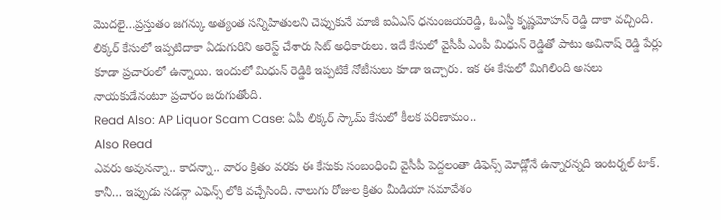మొదలై…ప్రస్తుతం జగన్కు అత్యంత సన్నిహితులని చెప్పుకునే మాజీ ఐఏఎస్ ధనుంజయరెడ్డి, ఓఎస్డీ కృష్ణమోహన్ రెడ్డి దాకా వచ్చింది. లిక్కర్ కేసులో ఇప్పటిదాకా ఏడుగురిని అరెస్ట్ చేశారు సిట్ అధికారులు. ఇదే కేసులో వైసీపీ ఎంపీ మిధున్ రెడ్డితో పాటు అవినాష్ రెడ్డి పేర్లు కూడా ప్రచారంలో ఉన్నాయి. ఇందులో మిధున్ రెడ్డికి ఇప్పటికే నోటీసులు కూడా ఇచ్చారు. ఇక ఈ కేసులో మిగిలింది అసలు నాయకుడేనంటూ ప్రచారం జరుగుతోంది.
Read Also: AP Liquor Scam Case: ఏపీ లిక్కర్ స్కామ్ కేసులో కీలక పరిణామం..
Also Read
ఎవరు అవునన్నా.. కాదన్నా.. వారం క్రితం వరకు ఈ కేసుకు సంబంధించి వైసీపీ పెద్దలంతా డిఫెన్స్ మోడ్లోనే ఉన్నారన్నది ఇంటర్నల్ టాక్. కానీ… ఇప్పుడు సడన్గా ఎఫెన్స్ లోకి వచ్చేసింది. నాలుగు రోజుల క్రితం మీడియా సమావేశం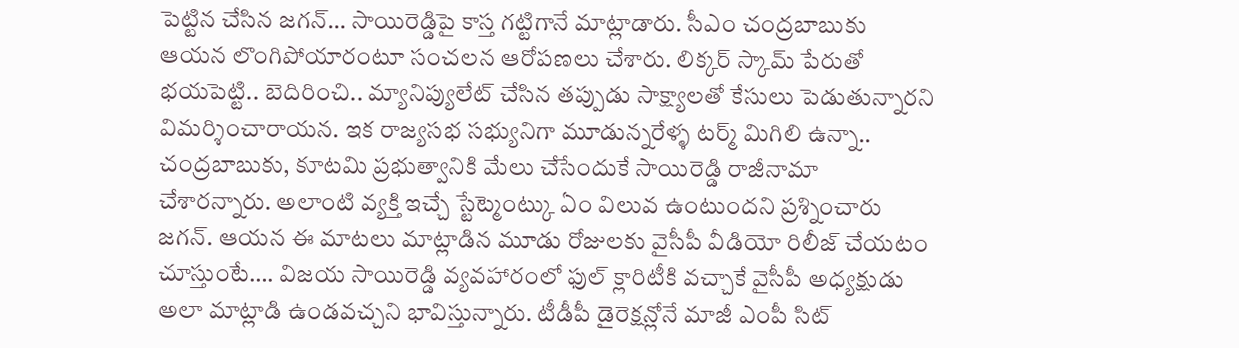పెట్టిన చేసిన జగన్… సాయిరెడ్డిపై కాస్త గట్టిగానే మాట్లాడారు. సీఎం చంద్రబాబుకు ఆయన లొంగిపోయారంటూ సంచలన ఆరోపణలు చేశారు. లిక్కర్ స్కామ్ పేరుతో భయపెట్టి.. బెదిరించి.. మ్యానిప్యులేట్ చేసిన తప్పుడు సాక్ష్యాలతో కేసులు పెడుతున్నారని విమర్శించారాయన. ఇక రాజ్యసభ సభ్యునిగా మూడున్నరేళ్ళ టర్మ్ మిగిలి ఉన్నా.. చంద్రబాబుకు, కూటమి ప్రభుత్వానికి మేలు చేసేందుకే సాయిరెడ్డి రాజీనామా చేశారన్నారు. అలాంటి వ్యక్తి ఇచ్చే స్టేట్మెంట్కు ఏం విలువ ఉంటుందని ప్రశ్నించారు జగన్. ఆయన ఈ మాటలు మాట్లాడిన మూడు రోజులకు వైసీపీ వీడియో రిలీజ్ చేయటం చూస్తుంటే…. విజయ సాయిరెడ్డి వ్యవహారంలో ఫుల్ క్లారిటీకి వచ్చాకే వైసీపీ అధ్యక్షుడు అలా మాట్లాడి ఉండవచ్చని భావిస్తున్నారు. టీడీపీ డైరెక్షన్లోనే మాజీ ఎంపీ సిట్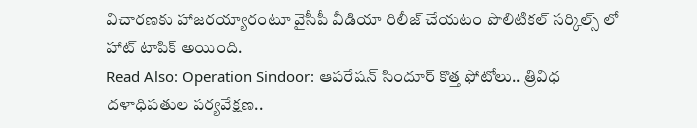విచారణకు హాజరయ్యారంటూ వైసీపీ వీడియా రిలీజ్ చేయటం పొలిటికల్ సర్కిల్స్ లో హాట్ టాపిక్ అయింది.
Read Also: Operation Sindoor: ఆపరేషన్ సిందూర్ కొత్త ఫోటోలు.. త్రివిధ దళాధిపతుల పర్యవేక్షణ..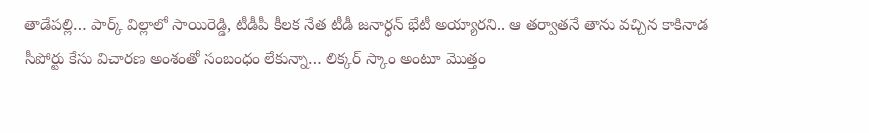తాడేపల్లి… పార్క్ విల్లాలో సాయిరెడ్డి, టీడీపీ కీలక నేత టీడీ జనార్ధన్ భేటీ అయ్యారని.. ఆ తర్వాతనే తాను వచ్చిన కాకినాడ సీపోర్టు కేసు విచారణ అంశంతో సంబంధం లేకున్నా… లిక్కర్ స్కాం అంటూ మొత్తం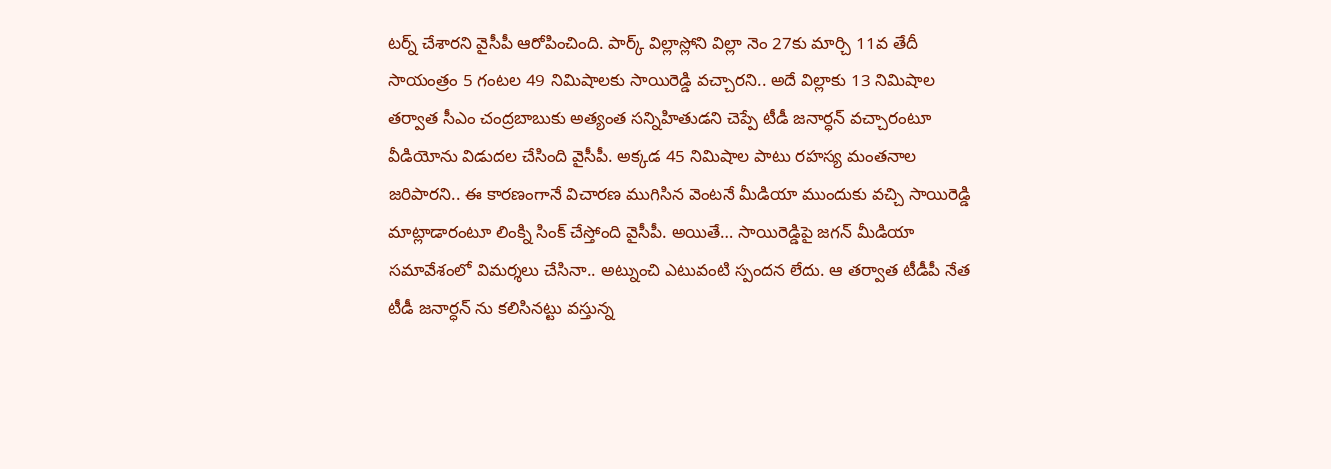టర్న్ చేశారని వైసీపీ ఆరోపించింది. పార్క్ విల్లాస్లోని విల్లా నెం 27కు మార్చి 11వ తేదీ సాయంత్రం 5 గంటల 49 నిమిషాలకు సాయిరెడ్డి వచ్చారని.. అదే విల్లాకు 13 నిమిషాల తర్వాత సీఎం చంద్రబాబుకు అత్యంత సన్నిహితుడని చెప్పే టీడీ జనార్ధన్ వచ్చారంటూ వీడియోను విడుదల చేసింది వైసీపీ. అక్కడ 45 నిమిషాల పాటు రహస్య మంతనాల జరిపారని.. ఈ కారణంగానే విచారణ ముగిసిన వెంటనే మీడియా ముందుకు వచ్చి సాయిరెడ్డి మాట్లాడారంటూ లింక్ని సింక్ చేస్తోంది వైసీపీ. అయితే… సాయిరెడ్డిపై జగన్ మీడియా సమావేశంలో విమర్శలు చేసినా.. అట్నుంచి ఎటువంటి స్పందన లేదు. ఆ తర్వాత టీడీపీ నేత టీడీ జనార్ధన్ ను కలిసినట్టు వస్తున్న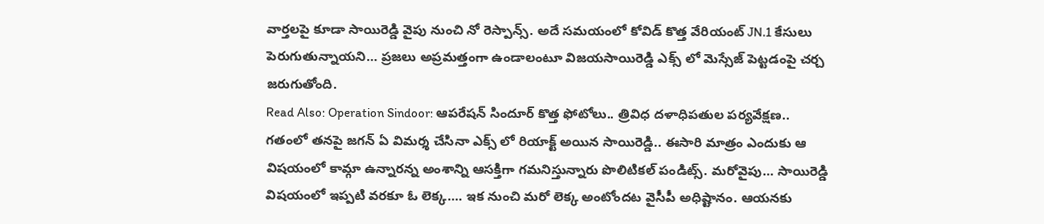వార్తలపై కూడా సాయిరెడ్డి వైపు నుంచి నో రెస్పాన్స్. అదే సమయంలో కోవిడ్ కొత్త వేరియంట్ JN.1 కేసులు పెరుగుతున్నాయని… ప్రజలు అప్రమత్తంగా ఉండాలంటూ విజయసాయిరెడ్డి ఎక్స్ లో మెస్సేజ్ పెట్టడంపై చర్చ జరుగుతోంది.
Read Also: Operation Sindoor: ఆపరేషన్ సిందూర్ కొత్త ఫోటోలు.. త్రివిధ దళాధిపతుల పర్యవేక్షణ..
గతంలో తనపై జగన్ ఏ విమర్శ చేసినా ఎక్స్ లో రియాక్ట్ అయిన సాయిరెడ్డి.. ఈసారి మాత్రం ఎందుకు ఆ విషయంలో కామ్గా ఉన్నారన్న అంశాన్ని ఆసక్తిగా గమనిస్తున్నారు పొలిటికల్ పండిట్స్. మరోవైపు… సాయిరెడ్డి విషయంలో ఇప్పటి వరకూ ఓ లెక్క…. ఇక నుంచి మరో లెక్క అంటోందట వైసీపీ అధిష్టానం. ఆయనకు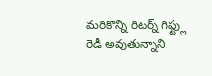మరికొన్ని రిటర్న్ గిఫ్ట్లు రెడీ అవుతున్నాని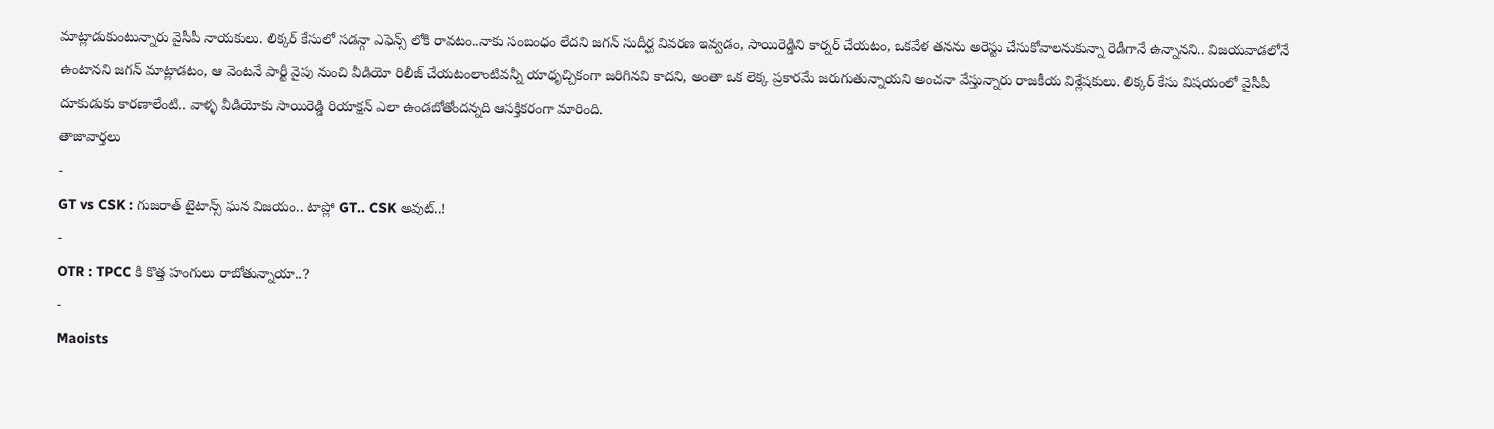మాట్లాడుకుంటున్నారు వైసీపీ నాయకులు. లిక్కర్ కేసులో సడన్గా ఎఫెన్స్ లోకి రావటం..నాకు సంబంధం లేదని జగన్ సుదీర్ఘ వివరణ ఇవ్వడం, సాయిరెడ్డిని కార్నర్ చేయటం, ఒకవేళ తనను అరెస్టు చేసుకోవాలనుకున్నా రెడీగానే ఉన్నానని.. విజయవాడలోనే ఉంటానని జగన్ మాట్లాడటం, ఆ వెంటనే పార్టీ వైపు నుంచి వీడియో రిలీజ్ చేయటంలాంటివన్నీ యాధృచ్చికంగా జరిగినవి కాదని, అంతా ఒక లెక్క ప్రకారమే జరుగుతున్నాయని అంచనా వేస్తున్నారు రాజకీయ విశ్లేషకులు. లిక్కర్ కేసు విషయంలో వైసీపీ దూకుడుకు కారణాలేంటి.. వాళ్ళ వీడియోకు సాయిరెడ్డి రియాక్షన్ ఎలా ఉండబోతోందన్నది ఆసక్తికరంగా మారింది.
తాజావార్తలు
-
GT vs CSK : గుజరాత్ టైటాన్స్ ఘన విజయం.. టాప్లో GT.. CSK అవుట్..!
-
OTR : TPCC కి కొత్త హంగులు రాబోతున్నాయా..?
-
Maoists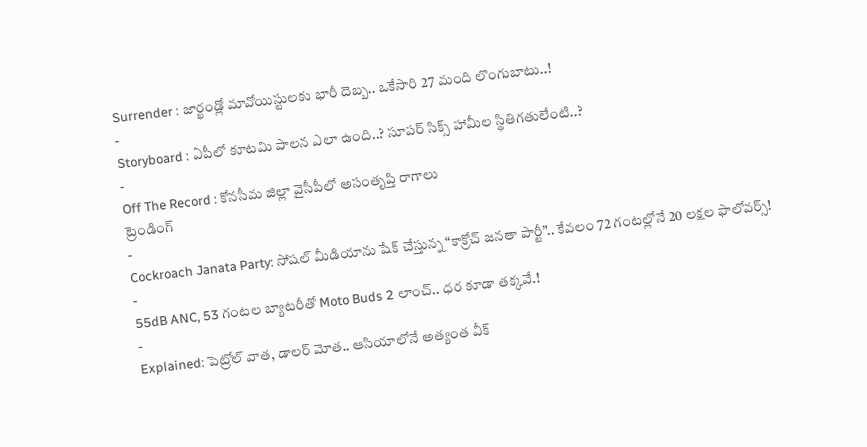Surrender : జార్ఖండ్లో మావోయిస్టులకు భారీ దెబ్బ.. ఒకేసారి 27 మంది లొంగుబాటు..!
-
Storyboard : ఏపీలో కూటమి పాలన ఎలా ఉంది..? సూపర్ సిక్స్ హామీల స్థితిగతులేంటి..?
-
Off The Record : కోనసీమ జిల్లా వైసీపీలో అసంతృప్తి రాగాలు
ట్రెండింగ్
-
Cockroach Janata Party: సోషల్ మీడియాను షేక్ చేస్తున్న “కాక్రోచ్ జనతా పార్టీ”.. కేవలం 72 గంటల్లోనే 20 లక్షల ఫాలోవర్స్!
-
55dB ANC, 53 గంటల బ్యాటరీతో Moto Buds 2 లాంచ్.. ధర కూడా తక్కవే.!
-
Explained: పెట్రోల్ వాత, డాలర్ మోత.. ఆసియాలోనే అత్యంత వీక్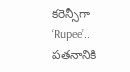కరెన్సీగా ‘Rupee’.. పతనానికి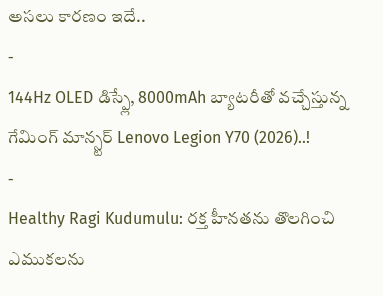అసలు కారణం ఇదే..
-
144Hz OLED డిస్ప్లే, 8000mAh బ్యాటరీతో వచ్చేస్తున్న గేమింగ్ మాన్స్టర్ Lenovo Legion Y70 (2026)..!
-
Healthy Ragi Kudumulu: రక్త హీనతను తొలగించి ఎముకలను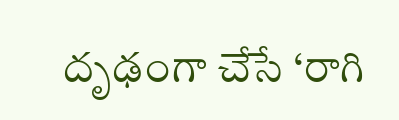దృఢంగా చేసే ‘రాగి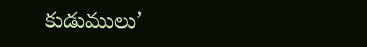కుడుములు’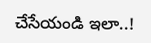చేసేయండి ఇలా..!